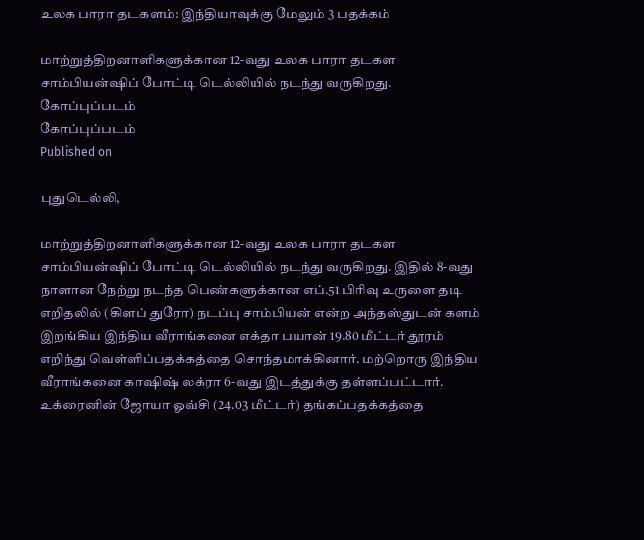உலக பாரா தடகளம்: இந்தியாவுக்கு மேலும் 3 பதக்கம்

மாற்றுத்திறனாளிகளுக்கான 12-வது உலக பாரா தடகள சாம்பியன்ஷிப் போட்டி டெல்லியில் நடந்து வருகிறது.
கோப்புப்படம்
கோப்புப்படம்
Published on

புதுடெல்லி,

மாற்றுத்திறனாளிகளுக்கான 12-வது உலக பாரா தடகள சாம்பியன்ஷிப் போட்டி டெல்லியில் நடந்து வருகிறது. இதில் 8-வது நாளான நேற்று நடந்த பெண்களுக்கான எப்.51 பிரிவு உருளை தடி எறிதலில் (கிளப் துரோ) நடப்பு சாம்பியன் என்ற அந்தஸ்துடன் களம் இறங்கிய இந்திய வீராங்கனை எக்தா பயான் 19.80 மீட்டர் தூரம் எறிந்து வெள்ளிப்பதக்கத்தை சொந்தமாக்கினார். மற்றொரு இந்திய வீராங்கனை காஷிஷ் லக்ரா 6-வது இடத்துக்கு தள்ளப்பட்டார். உக்ரைனின் ஜோயா ஓவ்சி (24.03 மீட்டர்) தங்கப்பதக்கத்தை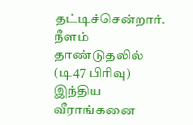தட்டிச்சென்றார். நீளம் தாண்டுதலில் (டி47 பிரிவு) இந்திய வீராங்கனை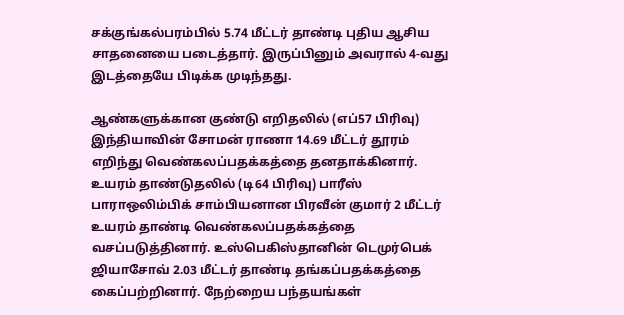சக்குங்கல்பரம்பில் 5.74 மீட்டர் தாண்டி புதிய ஆசிய சாதனையை படைத்தார். இருப்பினும் அவரால் 4-வது இடத்தையே பிடிக்க முடிந்தது.

ஆண்களுக்கான குண்டு எறிதலில் (எப்57 பிரிவு) இந்தியாவின் சோமன் ராணா 14.69 மீட்டர் தூரம் எறிந்து வெண்கலப்பதக்கத்தை தனதாக்கினார். உயரம் தாண்டுதலில் (டி64 பிரிவு) பாரீஸ் பாராஒலிம்பிக் சாம்பியனான பிரவீன் குமார் 2 மீட்டர் உயரம் தாண்டி வெண்கலப்பதக்கத்தை வசப்படுத்தினார். உஸ்பெகிஸ்தானின் டெமுர்பெக் ஜியாசோவ் 2.03 மீட்டர் தாண்டி தங்கப்பதக்கத்தை கைப்பற்றினார். நேற்றைய பந்தயங்கள்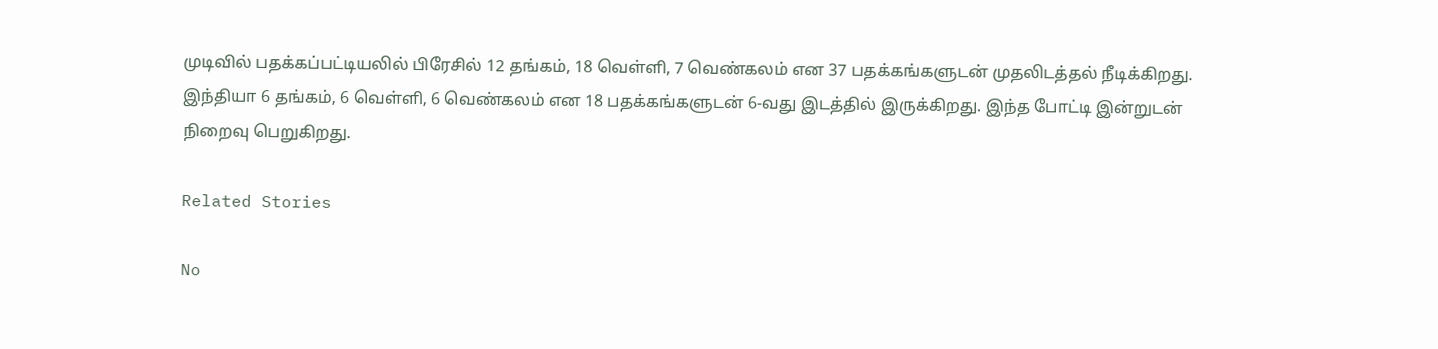முடிவில் பதக்கப்பட்டியலில் பிரேசில் 12 தங்கம், 18 வெள்ளி, 7 வெண்கலம் என 37 பதக்கங்களுடன் முதலிடத்தல் நீடிக்கிறது. இந்தியா 6 தங்கம், 6 வெள்ளி, 6 வெண்கலம் என 18 பதக்கங்களுடன் 6-வது இடத்தில் இருக்கிறது. இந்த போட்டி இன்றுடன் நிறைவு பெறுகிறது.

Related Stories

No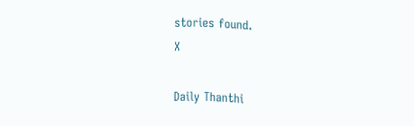stories found.
X

Daily Thanthi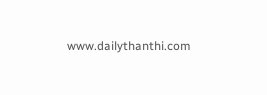www.dailythanthi.com